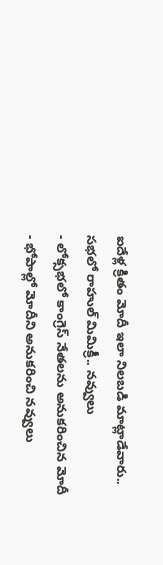ఐదేళ్ల క్రితం మోదీ ఇలా నిలబడి మాట్లాడేవారు.. సభలో రాహుల్ మిమిక్రీ.. నవ్వులు
- లోక్సభలో కాంగ్రెస్ నేతలను అనుకరించిన మోదీ
- భోపాల్లో మోదీని అనుకరించి నవ్వులు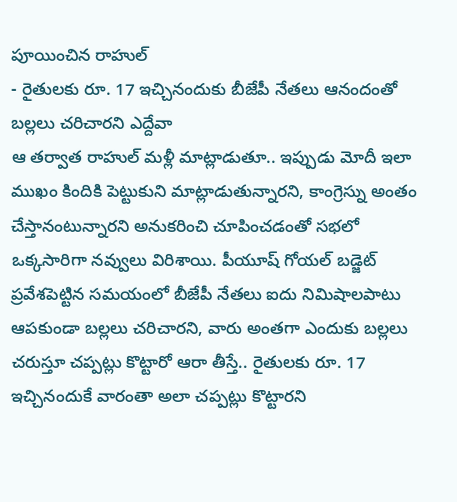పూయించిన రాహుల్
- రైతులకు రూ. 17 ఇచ్చినందుకు బీజేపీ నేతలు ఆనందంతో బల్లలు చరిచారని ఎద్దేవా
ఆ తర్వాత రాహుల్ మళ్లీ మాట్లాడుతూ.. ఇప్పుడు మోదీ ఇలా ముఖం కిందికి పెట్టుకుని మాట్లాడుతున్నారని, కాంగ్రెస్ను అంతం చేస్తానంటున్నారని అనుకరించి చూపించడంతో సభలో ఒక్కసారిగా నవ్వులు విరిశాయి. పీయూష్ గోయల్ బడ్జెట్ ప్రవేశపెట్టిన సమయంలో బీజేపీ నేతలు ఐదు నిమిషాలపాటు ఆపకుండా బల్లలు చరిచారని, వారు అంతగా ఎందుకు బల్లలు చరుస్తూ చప్పట్లు కొట్టారో ఆరా తీస్తే.. రైతులకు రూ. 17 ఇచ్చినందుకే వారంతా అలా చప్పట్లు కొట్టారని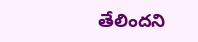తేలిందని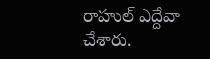రాహుల్ ఎద్దేవా చేశారు.